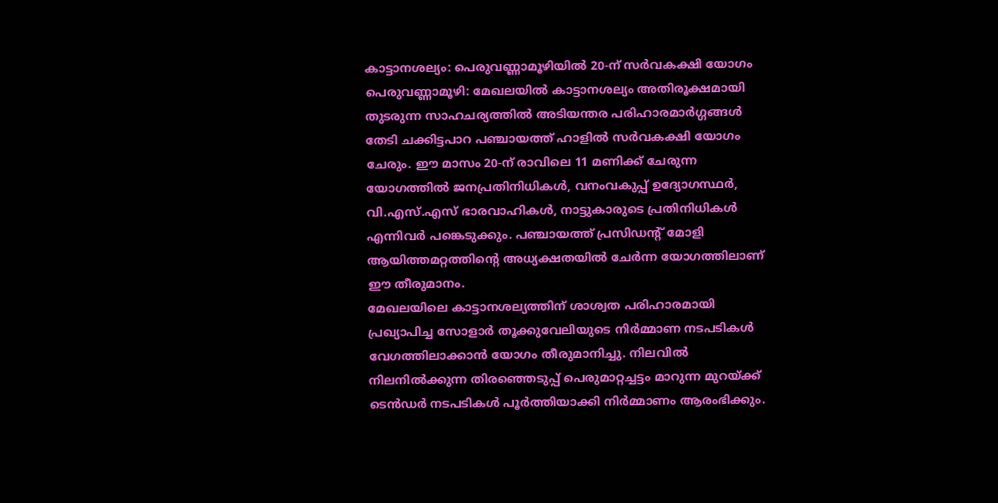കാട്ടാനശല്യം: പെരുവണ്ണാമൂഴിയിൽ 20-ന് സർവകക്ഷി യോഗം
പെരുവണ്ണാമൂഴി: മേഖലയിൽ കാട്ടാനശല്യം അതിരൂക്ഷമായി തുടരുന്ന സാഹചര്യത്തിൽ അടിയന്തര പരിഹാരമാർഗ്ഗങ്ങൾ തേടി ചക്കിട്ടപാറ പഞ്ചായത്ത് ഹാളിൽ സർവകക്ഷി യോഗം ചേരും. ഈ മാസം 20-ന് രാവിലെ 11 മണിക്ക് ചേരുന്ന യോഗത്തിൽ ജനപ്രതിനിധികൾ, വനംവകുപ്പ് ഉദ്യോഗസ്ഥർ, വി.എസ്.എസ് ഭാരവാഹികൾ, നാട്ടുകാരുടെ പ്രതിനിധികൾ എന്നിവർ പങ്കെടുക്കും. പഞ്ചായത്ത് പ്രസിഡന്റ് മോളി ആയിത്തമറ്റത്തിന്റെ അധ്യക്ഷതയിൽ ചേർന്ന യോഗത്തിലാണ് ഈ തീരുമാനം.
മേഖലയിലെ കാട്ടാനശല്യത്തിന് ശാശ്വത പരിഹാരമായി പ്രഖ്യാപിച്ച സോളാർ തൂക്കുവേലിയുടെ നിർമ്മാണ നടപടികൾ വേഗത്തിലാക്കാൻ യോഗം തീരുമാനിച്ചു. നിലവിൽ നിലനിൽക്കുന്ന തിരഞ്ഞെടുപ്പ് പെരുമാറ്റച്ചട്ടം മാറുന്ന മുറയ്ക്ക് ടെൻഡർ നടപടികൾ പൂർത്തിയാക്കി നിർമ്മാണം ആരംഭിക്കും.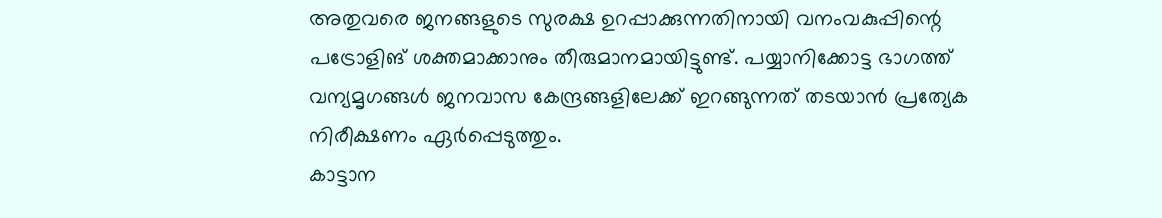അതുവരെ ജനങ്ങളുടെ സുരക്ഷ ഉറപ്പാക്കുന്നതിനായി വനംവകുപ്പിന്റെ പട്രോളിങ് ശക്തമാക്കാനും തീരുമാനമായിട്ടുണ്ട്. പയ്യാനിക്കോട്ട ഭാഗത്ത് വന്യമൃഗങ്ങൾ ജനവാസ കേന്ദ്രങ്ങളിലേക്ക് ഇറങ്ങുന്നത് തടയാൻ പ്രത്യേക നിരീക്ഷണം ഏർപ്പെടുത്തും.
കാട്ടാന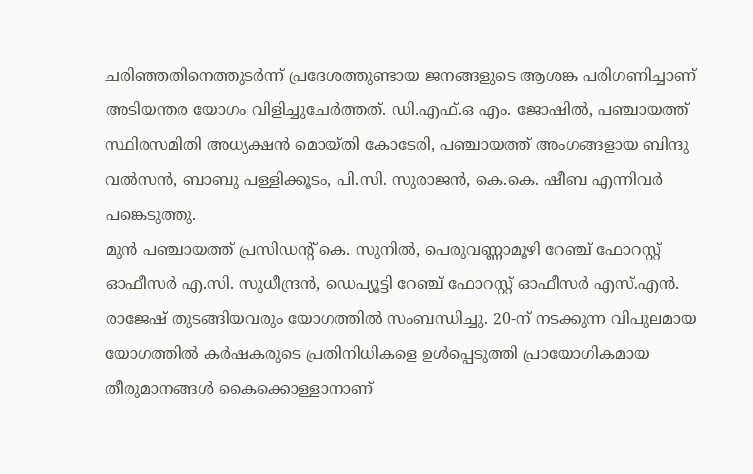ചരിഞ്ഞതിനെത്തുടർന്ന് പ്രദേശത്തുണ്ടായ ജനങ്ങളുടെ ആശങ്ക പരിഗണിച്ചാണ് അടിയന്തര യോഗം വിളിച്ചുചേർത്തത്. ഡി.എഫ്.ഒ എം. ജോഷിൽ, പഞ്ചായത്ത് സ്ഥിരസമിതി അധ്യക്ഷൻ മൊയ്തി കോടേരി, പഞ്ചായത്ത് അംഗങ്ങളായ ബിന്ദു വൽസൻ, ബാബു പള്ളിക്കൂടം, പി.സി. സുരാജൻ, കെ.കെ. ഷീബ എന്നിവർ പങ്കെടുത്തു.
മുൻ പഞ്ചായത്ത് പ്രസിഡന്റ് കെ. സുനിൽ, പെരുവണ്ണാമൂഴി റേഞ്ച് ഫോറസ്റ്റ് ഓഫീസർ എ.സി. സുധീന്ദ്രൻ, ഡെപ്യൂട്ടി റേഞ്ച് ഫോറസ്റ്റ് ഓഫീസർ എസ്.എൻ. രാജേഷ് തുടങ്ങിയവരും യോഗത്തിൽ സംബന്ധിച്ചു. 20-ന് നടക്കുന്ന വിപുലമായ യോഗത്തിൽ കർഷകരുടെ പ്രതിനിധികളെ ഉൾപ്പെടുത്തി പ്രായോഗികമായ തീരുമാനങ്ങൾ കൈക്കൊള്ളാനാണ്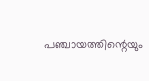പഞ്ചായത്തിന്റെയും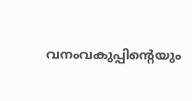വനംവകുപ്പിന്റെയും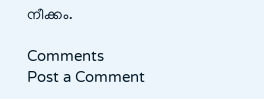നീക്കം.

Comments
Post a Comment